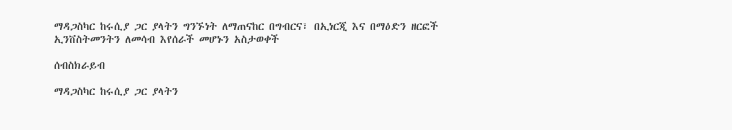ማዳጋስካር ከሩሲያ ጋር ያላትን ግንኙነት ለማጠናከር በግብርና፣ በኢነርጂ እና በማዕድን ዘርፎች ኢንቨስትመንትን ለመሳብ እየሰራች መሆኑን አስታወቀች

ሰብስክራይብ

ማዳጋስካር ከሩሲያ ጋር ያላትን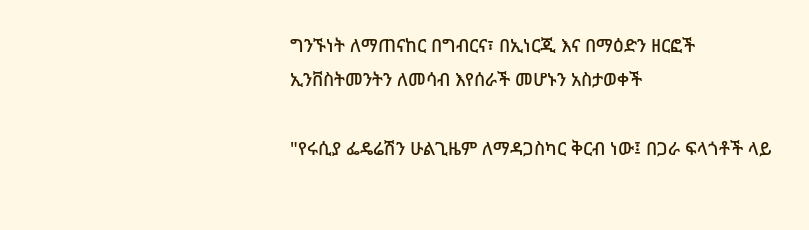ግንኙነት ለማጠናከር በግብርና፣ በኢነርጂ እና በማዕድን ዘርፎች ኢንቨስትመንትን ለመሳብ እየሰራች መሆኑን አስታወቀች

"የሩሲያ ፌዴሬሽን ሁልጊዜም ለማዳጋስካር ቅርብ ነው፤ በጋራ ፍላጎቶች ላይ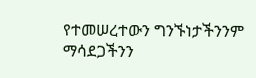የተመሠረተውን ግንኙነታችንንም ማሳደጋችንን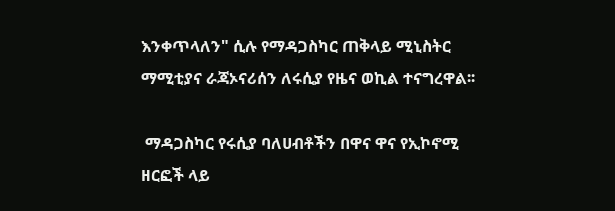እንቀጥላለን" ሲሉ የማዳጋስካር ጠቅላይ ሚኒስትር ማሚቲያና ራጃኦናሪሰን ለሩሲያ የዜና ወኪል ተናግረዋል፡፡

 ማዳጋስካር የሩሲያ ባለሀብቶችን በዋና ዋና የኢኮኖሚ ዘርፎች ላይ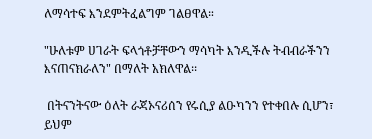ለማሳተፍ እንደምትፈልግም ገልፀዋል።

"ሁለቱም ሀገራት ፍላጎቶቻቸውን ማሳካት እንዲችሉ ትብብራችንን እናጠናክራለን" በማለት አክለዋል፡፡

 በትናንትናው ዕለት ራጃኦናሪሰን የሩሲያ ልዑካንን የተቀበሉ ሲሆን፣ ይህም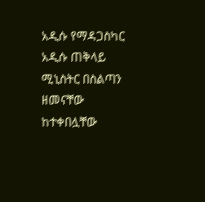አዲሱ የማዳጋስካር አዲሱ ጠቅላይ ሚኒስትር በስልጣን ዘመናቸው ከተቀበሏቸው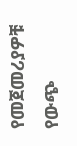የመጀመሪያዎቹ የውጭ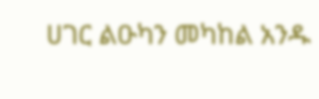ሀገር ልዑካን መካከል አንዱ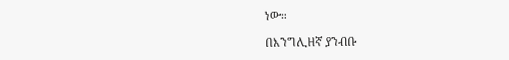ነው።

በእንግሊዘኛ ያንብቡ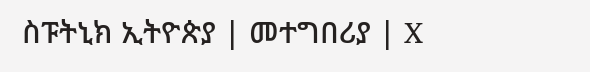ስፑትኒክ ኢትዮጵያ | መተግበሪያ | X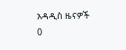አዳዲስ ዜናዎች
0